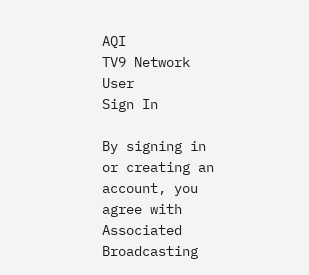AQI
TV9 Network
User
Sign In

By signing in or creating an account, you agree with Associated Broadcasting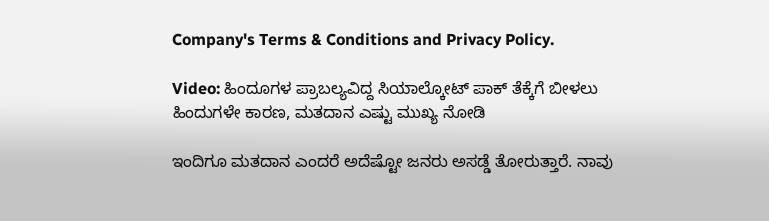Company's Terms & Conditions and Privacy Policy.

Video: ಹಿಂದೂಗಳ ಪ್ರಾಬಲ್ಯವಿದ್ದ ಸಿಯಾಲ್ಕೋಟ್‌ ಪಾಕ್ ತೆಕ್ಕೆಗೆ ಬೀಳಲು ಹಿಂದುಗಳೇ ಕಾರಣ, ಮತದಾನ ಎಷ್ಟು ಮುಖ್ಯ ನೋಡಿ

ಇಂದಿಗೂ ಮತದಾನ ಎಂದರೆ ಅದೆಷ್ಟೋ ಜನರು ಅಸಡ್ಡೆ ತೋರುತ್ತಾರೆ. ನಾವು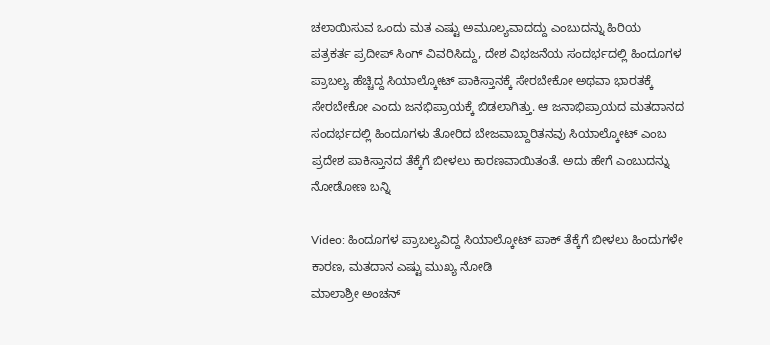ಚಲಾಯಿಸುವ ಒಂದು ಮತ ಎಷ್ಟು ಅಮೂಲ್ಯವಾದದ್ದು ಎಂಬುದನ್ನು‌ ಹಿರಿಯ  ಪತ್ರಕರ್ತ ಪ್ರದೀಪ್‌ ಸಿಂಗ್ ವಿವರಿಸಿದ್ದು, ದೇಶ ವಿಭಜನೆಯ ಸಂದರ್ಭದಲ್ಲಿ ಹಿಂದೂಗಳ ಪ್ರಾಬಲ್ಯ ಹೆಚ್ಚಿದ್ದ ಸಿಯಾಲ್ಕೋಟ್‌ ಪಾಕಿಸ್ತಾನಕ್ಕೆ ಸೇರಬೇಕೋ ಅಥವಾ ಭಾರತಕ್ಕೆ ಸೇರಬೇಕೋ ಎಂದು ಜನಭಿಪ್ರಾಯಕ್ಕೆ ಬಿಡಲಾಗಿತ್ತು. ಆ ಜನಾಭಿಪ್ರಾಯದ ಮತದಾನದ ಸಂದರ್ಭದಲ್ಲಿ ಹಿಂದೂಗಳು ತೋರಿದ ಬೇಜವಾಬ್ದಾರಿತನವು ಸಿಯಾಲ್ಕೋಟ್‌ ಎಂಬ ಪ್ರದೇಶ ಪಾಕಿಸ್ತಾನದ ತೆಕ್ಕೆಗೆ ಬೀಳಲು ಕಾರಣವಾಯಿತಂತೆ. ಅದು ಹೇಗೆ ಎಂಬುದನ್ನು ನೋಡೋಣ ಬನ್ನಿ

Video: ಹಿಂದೂಗಳ ಪ್ರಾಬಲ್ಯವಿದ್ದ ಸಿಯಾಲ್ಕೋಟ್‌ ಪಾಕ್ ತೆಕ್ಕೆಗೆ ಬೀಳಲು ಹಿಂದುಗಳೇ ಕಾರಣ, ಮತದಾನ ಎಷ್ಟು ಮುಖ್ಯ ನೋಡಿ
ಮಾಲಾಶ್ರೀ ಅಂಚನ್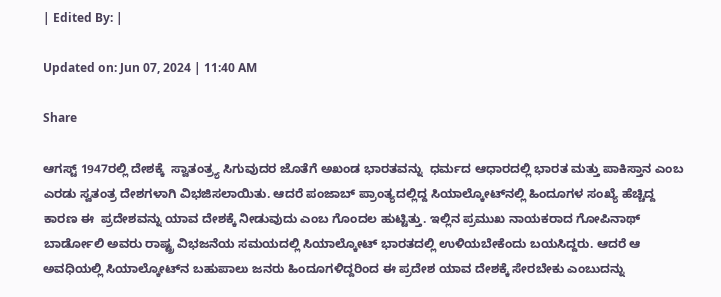| Edited By: |

Updated on: Jun 07, 2024 | 11:40 AM

Share

ಆಗಸ್ಟ್‌ 1947ರಲ್ಲಿ ದೇಶಕ್ಕೆ  ಸ್ವಾತಂತ್ರ್ಯ ಸಿಗುವುದರ ಜೊತೆಗೆ ಅಖಂಡ ಭಾರತವನ್ನು  ಧರ್ಮದ ಆಧಾರದಲ್ಲಿ ಭಾರತ ಮತ್ತು ಪಾಕಿಸ್ತಾನ ಎಂಬ ಎರಡು ಸ್ವತಂತ್ರ ದೇಶಗಳಾಗಿ ವಿಭಜಿಸಲಾಯಿತು. ಆದರೆ ಪಂಜಾಬ್‌ ಪ್ರಾಂತ್ಯದಲ್ಲಿದ್ದ ಸಿಯಾಲ್ಕೋಟ್‌ನಲ್ಲಿ ಹಿಂದೂಗಳ ಸಂಖ್ಯೆ ಹೆಚ್ಚಿದ್ದ ಕಾರಣ ಈ  ಪ್ರದೇಶವನ್ನು ಯಾವ ದೇಶಕ್ಕೆ ನೀಡುವುದು ಎಂಬ ಗೊಂದಲ ಹುಟ್ಟಿತ್ತು. ಇಲ್ಲಿನ ಪ್ರಮುಖ ನಾಯಕರಾದ ಗೋಪಿನಾಥ್‌ ಬಾರ್ಡೋಲಿ ಅವರು ರಾಷ್ಟ್ರ ವಿಭಜನೆಯ ಸಮಯದಲ್ಲಿ ಸಿಯಾಲ್ಕೋಟ್‌ ಭಾರತದಲ್ಲಿ ಉಳಿಯಬೇಕೆಂದು ಬಯಸಿದ್ದರು. ಆದರೆ ಆ ಅವಧಿಯಲ್ಲಿ ಸಿಯಾಲ್ಕೋಟ್‌ನ ಬಹುಪಾಲು ಜನರು ಹಿಂದೂಗಳಿದ್ದರಿಂದ ಈ ಪ್ರದೇಶ ಯಾವ ದೇಶಕ್ಕೆ ಸೇರಬೇಕು ಎಂಬುದನ್ನು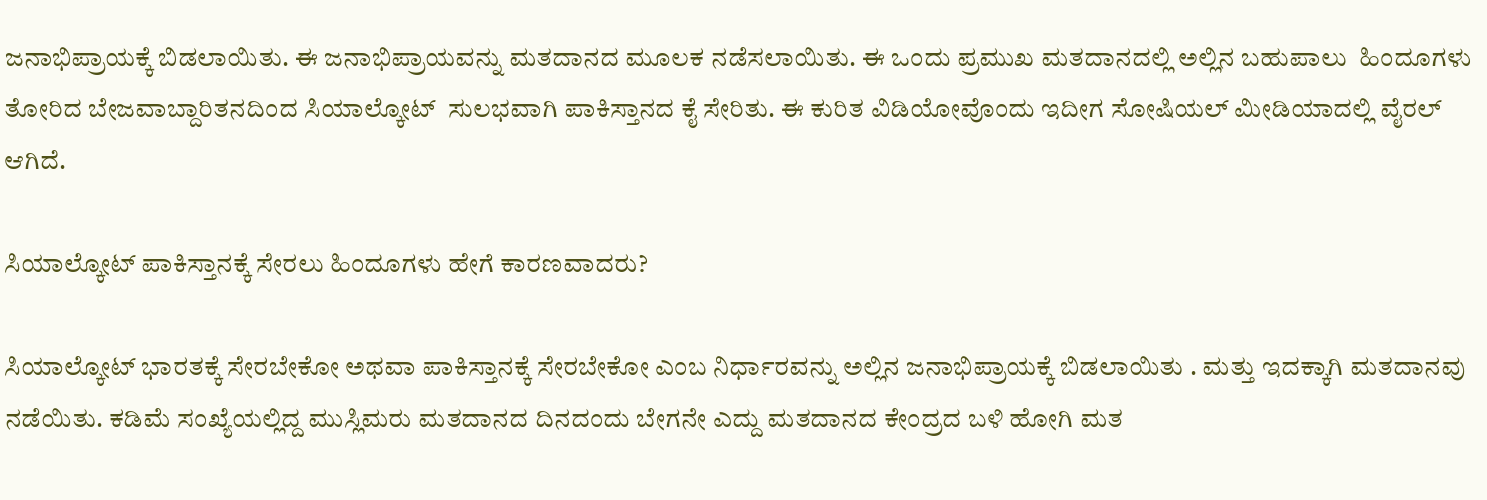ಜನಾಭಿಪ್ರಾಯಕ್ಕೆ ಬಿಡಲಾಯಿತು. ಈ ಜನಾಭಿಪ್ರಾಯವನ್ನು ಮತದಾನದ ಮೂಲಕ ನಡೆಸಲಾಯಿತು. ಈ ಒಂದು ಪ್ರಮುಖ ಮತದಾನದಲ್ಲಿ ಅಲ್ಲಿನ ಬಹುಪಾಲು  ಹಿಂದೂಗಳು ತೋರಿದ ಬೇಜವಾಬ್ದಾರಿತನದಿಂದ ಸಿಯಾಲ್ಕೋಟ್‌  ಸುಲಭವಾಗಿ ಪಾಕಿಸ್ತಾನದ ಕೈ ಸೇರಿತು. ಈ ಕುರಿತ ವಿಡಿಯೋವೊಂದು ಇದೀಗ ಸೋಷಿಯಲ್‌ ಮೀಡಿಯಾದಲ್ಲಿ ವೈರಲ್‌ ಆಗಿದೆ.

ಸಿಯಾಲ್ಕೋಟ್‌ ಪಾಕಿಸ್ತಾನಕ್ಕೆ ಸೇರಲು ಹಿಂದೂಗಳು ಹೇಗೆ ಕಾರಣವಾದರು?

ಸಿಯಾಲ್ಕೋಟ್‌ ಭಾರತಕ್ಕೆ ಸೇರಬೇಕೋ ಅಥವಾ ಪಾಕಿಸ್ತಾನಕ್ಕೆ ಸೇರಬೇಕೋ ಎಂಬ ನಿರ್ಧಾರವನ್ನು ಅಲ್ಲಿನ ಜನಾಭಿಪ್ರಾಯಕ್ಕೆ ಬಿಡಲಾಯಿತು . ಮತ್ತು ಇದಕ್ಕಾಗಿ ಮತದಾನವು ನಡೆಯಿತು. ಕಡಿಮೆ ಸಂಖ್ಯೆಯಲ್ಲಿದ್ದ ಮುಸ್ಲಿಮರು ಮತದಾನದ ದಿನದಂದು ಬೇಗನೇ ಎದ್ದು ಮತದಾನದ ಕೇಂದ್ರದ ಬಳಿ ಹೋಗಿ ಮತ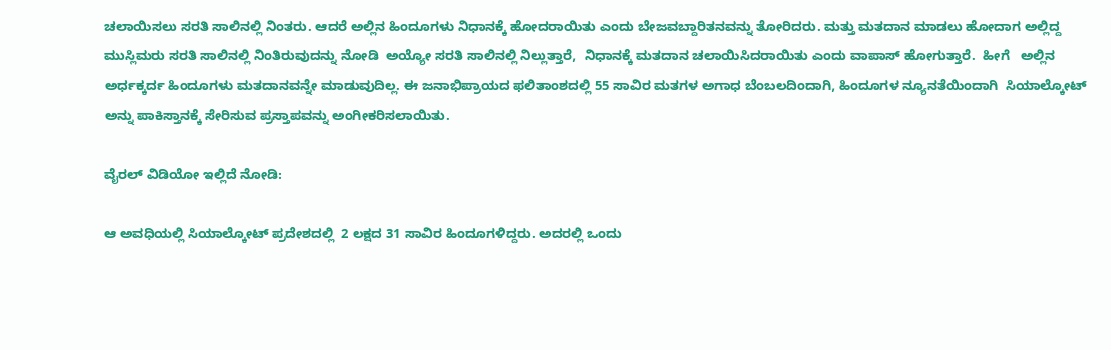ಚಲಾಯಿಸಲು ಸರತಿ ಸಾಲಿನಲ್ಲಿ ನಿಂತರು. ಆದರೆ ಅಲ್ಲಿನ ಹಿಂದೂಗಳು ನಿಧಾನಕ್ಕೆ ಹೋದರಾಯಿತು ಎಂದು ಬೇಜವಬ್ದಾರಿತನವನ್ನು ತೋರಿದರು. ಮತ್ತು ಮತದಾನ ಮಾಡಲು ಹೋದಾಗ ಅಲ್ಲಿದ್ದ ಮುಸ್ಲಿಮರು ಸರತಿ ಸಾಲಿನಲ್ಲಿ ನಿಂತಿರುವುದನ್ನು ನೋಡಿ  ಅಯ್ಯೋ ಸರತಿ ಸಾಲಿನಲ್ಲಿ ನಿಲ್ಲುತ್ತಾರೆ,  ನಿಧಾನಕ್ಕೆ ಮತದಾನ ಚಲಾಯಿಸಿದರಾಯಿತು ಎಂದು ವಾಪಾಸ್‌ ಹೋಗುತ್ತಾರೆ.  ಹೀಗೆ   ಅಲ್ಲಿನ ಅರ್ಧಕ್ಕರ್ದ ಹಿಂದೂಗಳು ಮತದಾನವನ್ನೇ ಮಾಡುವುದಿಲ್ಲ. ಈ ಜನಾಭಿಪ್ರಾಯದ ಫಲಿತಾಂಶದಲ್ಲಿ 55 ಸಾವಿರ ಮತಗಳ ಅಗಾಧ ಬೆಂಬಲದಿಂದಾಗಿ, ಹಿಂದೂಗಳ ನ್ಯೂನತೆಯಿಂದಾಗಿ  ಸಿಯಾಲ್ಕೋಟ್‌ ಅನ್ನು ಪಾಕಿಸ್ತಾನಕ್ಕೆ ಸೇರಿಸುವ ಪ್ರಸ್ತಾಪವನ್ನು ಅಂಗೀಕರಿಸಲಾಯಿತು.

ವೈರಲ್ ವಿಡಿಯೋ ಇಲ್ಲಿದೆ ನೋಡಿ:

ಆ ಅವಧಿಯಲ್ಲಿ ಸಿಯಾಲ್ಕೋಟ್‌ ಪ್ರದೇಶದಲ್ಲಿ  2 ಲಕ್ಷದ 31 ಸಾವಿರ ಹಿಂದೂಗಳಿದ್ದರು. ಅದರಲ್ಲಿ ಒಂದು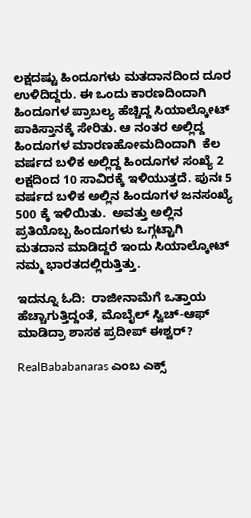ಲಕ್ಷದಷ್ಟು ಹಿಂದೂಗಳು ಮತದಾನದಿಂದ ದೂರ ಉಳಿದಿದ್ದರು. ಈ ಒಂದು ಕಾರಣದಿಂದಾಗಿ ಹಿಂದೂಗಳ ಪ್ರಾಬಲ್ಯ ಹೆಚ್ಚಿದ್ದ ಸಿಯಾಲ್ಕೋಟ್‌ ಪಾಕಿಸ್ತಾನಕ್ಕೆ ಸೇರಿತು. ಆ ನಂತರ ಅಲ್ಲಿದ್ದ ಹಿಂದೂಗಳ ಮಾರಣಹೋಮದಿಂದಾಗಿ  ಕೆಲ ವರ್ಷದ ಬಳಿಕ ಅಲ್ಲಿದ್ದ ಹಿಂದೂಗಳ ಸಂಖ್ಯೆ 2 ಲಕ್ಷದಿಂದ 10 ಸಾವಿರಕ್ಕೆ ಇಳಿಯುತ್ತದೆ. ಪುನಃ 5 ವರ್ಷದ ಬಳಿಕ ಅಲ್ಲಿನ ಹಿಂದೂಗಳ ಜನಸಂಖ್ಯೆ 500 ಕ್ಕೆ ಇಳಿಯಿತು.  ಅವತ್ತು ಅಲ್ಲಿನ ಪ್ರತಿಯೊಬ್ಬ ಹಿಂದೂಗಳು ಒಗ್ಗಟ್ಟಾಗಿ ಮತದಾನ ಮಾಡಿದ್ದರೆ ಇಂದು ಸಿಯಾಲ್ಕೋಟ್ ನಮ್ಮ ಭಾರತದಲ್ಲಿರುತ್ತಿತ್ತು.

ಇದನ್ನೂ ಓದಿ:  ರಾಜೀನಾಮೆಗೆ ಒತ್ತಾಯ ಹೆಚ್ಚಾಗುತ್ತಿದ್ದಂತೆ, ಮೊಬೈಲ್‌ ಸ್ವಿಚ್‌-ಆಫ್‌ ಮಾಡಿದ್ರಾ ಶಾಸಕ ಪ್ರದೀಪ್‌ ಈಶ್ವರ್?

RealBababanaras ಎಂಬ ಎಕ್ಸ್‌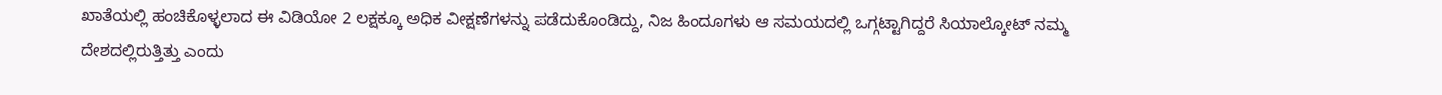ಖಾತೆಯಲ್ಲಿ ಹಂಚಿಕೊಳ್ಳಲಾದ ಈ ವಿಡಿಯೋ 2 ಲಕ್ಷಕ್ಕೂ ಅಧಿಕ ವೀಕ್ಷಣೆಗಳನ್ನು ಪಡೆದುಕೊಂಡಿದ್ದು, ನಿಜ ಹಿಂದೂಗಳು ಆ ಸಮಯದಲ್ಲಿ ಒಗ್ಗಟ್ಟಾಗಿದ್ದರೆ ಸಿಯಾಲ್ಕೋಟ್‌ ನಮ್ಮ ದೇಶದಲ್ಲಿರುತ್ತಿತ್ತು ಎಂದು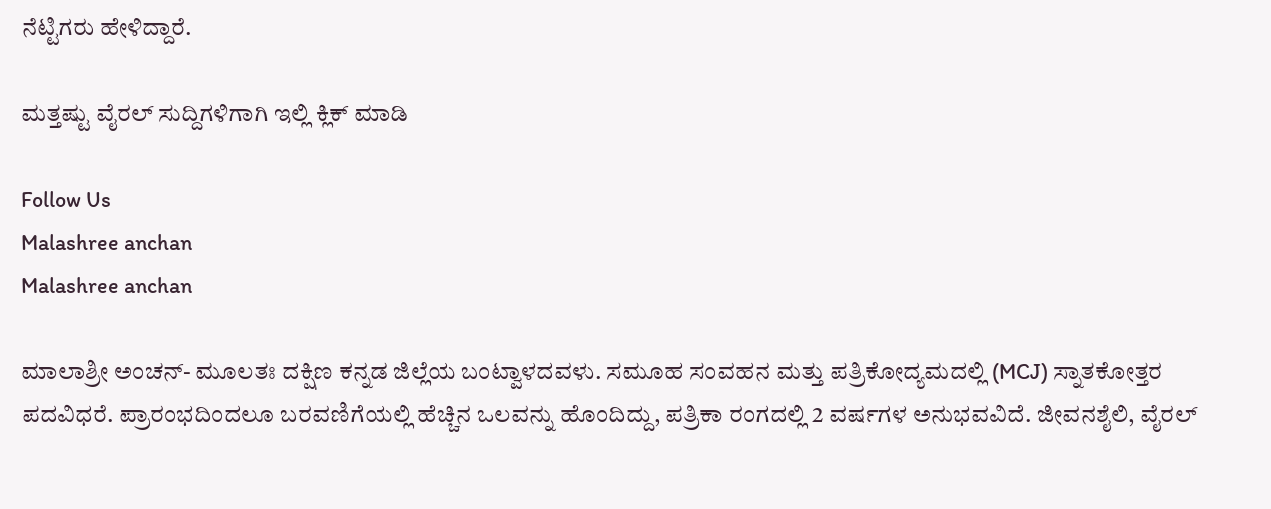ನೆಟ್ಟಿಗರು ಹೇಳಿದ್ದಾರೆ.

ಮತ್ತಷ್ಟು ವೈರಲ್ ಸುದ್ದಿಗಳಿಗಾಗಿ ಇಲ್ಲಿ ಕ್ಲಿಕ್ ಮಾಡಿ

Follow Us
Malashree anchan
Malashree anchan

ಮಾಲಾಶ್ರೀ ಅಂಚನ್- ಮೂಲತಃ ದಕ್ಷಿಣ ಕನ್ನಡ ಜಿಲ್ಲೆಯ ಬಂಟ್ವಾಳದವಳು. ಸಮೂಹ ಸಂವಹನ ಮತ್ತು ಪತ್ರಿಕೋದ್ಯಮದಲ್ಲಿ (MCJ) ಸ್ನಾತಕೋತ್ತರ ಪದವಿಧರೆ. ಪ್ರಾರಂಭದಿಂದಲೂ ಬರವಣಿಗೆಯಲ್ಲಿ ಹೆಚ್ಚಿನ ಒಲವನ್ನು ಹೊಂದಿದ್ದು, ಪತ್ರಿಕಾ ರಂಗದಲ್ಲಿ 2 ವರ್ಷಗಳ ಅನುಭವವಿದೆ. ಜೀವನಶೈಲಿ, ವೈರಲ್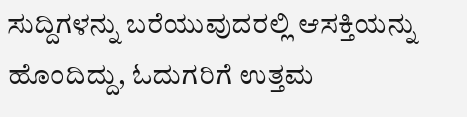ಸುದ್ದಿಗಳನ್ನು ಬರೆಯುವುದರಲ್ಲಿ ಆಸಕ್ತಿಯನ್ನು ಹೊಂದಿದ್ದು, ಓದುಗರಿಗೆ ಉತ್ತಮ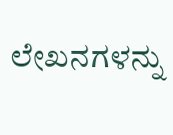ಲೇಖನಗಳನ್ನು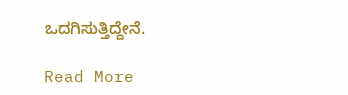ಒದಗಿಸುತ್ತಿದ್ದೇನೆ.

Read More